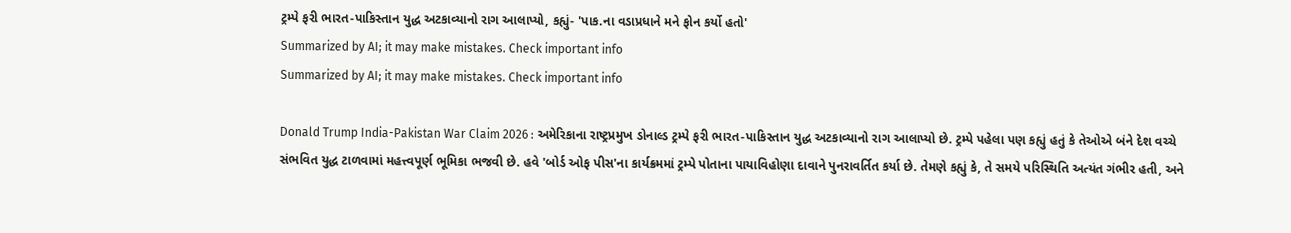ટ્રમ્પે ફરી ભારત-પાકિસ્તાન યુદ્ધ અટકાવ્યાનો રાગ આલાપ્યો, કહ્યું- 'પાક.ના વડાપ્રધાને મને ફોન કર્યો હતો'
Summarized by AI; it may make mistakes. Check important info
Summarized by AI; it may make mistakes. Check important info

Donald Trump India-Pakistan War Claim 2026 : અમેરિકાના રાષ્ટ્રપ્રમુખ ડોનાલ્ડ ટ્રમ્પે ફરી ભારત-પાકિસ્તાન યુદ્ધ અટકાવ્યાનો રાગ આલાપ્યો છે. ટ્રમ્પે પહેલા પણ કહ્યું હતું કે તેઓએ બંને દેશ વચ્ચે સંભવિત યુદ્ધ ટાળવામાં મહત્ત્વપૂર્ણ ભૂમિકા ભજવી છે. હવે 'બોર્ડ ઓફ પીસ'ના કાર્યક્રમમાં ટ્રમ્પે પોતાના પાયાવિહોણા દાવાને પુનરાવર્તિત કર્યા છે. તેમણે કહ્યું કે, તે સમયે પરિસ્થિતિ અત્યંત ગંભીર હતી, અને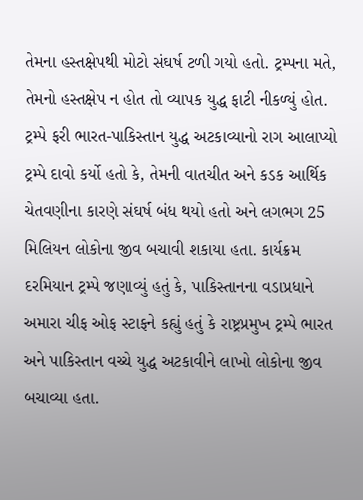તેમના હસ્તક્ષેપથી મોટો સંઘર્ષ ટળી ગયો હતો. ટ્રમ્પના મતે, તેમનો હસ્તક્ષેપ ન હોત તો વ્યાપક યુદ્ધ ફાટી નીકળ્યું હોત.
ટ્રમ્પે ફરી ભારત-પાકિસ્તાન યુદ્ધ અટકાવ્યાનો રાગ આલાપ્યો
ટ્રમ્પે દાવો કર્યો હતો કે, તેમની વાતચીત અને કડક આર્થિક ચેતવણીના કારણે સંઘર્ષ બંધ થયો હતો અને લગભગ 25 મિલિયન લોકોના જીવ બચાવી શકાયા હતા. કાર્યક્રમ દરમિયાન ટ્રમ્પે જણાવ્યું હતું કે, પાકિસ્તાનના વડાપ્રધાને અમારા ચીફ ઓફ સ્ટાફને કહ્યું હતું કે રાષ્ટ્રપ્રમુખ ટ્રમ્પે ભારત અને પાકિસ્તાન વચ્ચે યુદ્ધ અટકાવીને લાખો લોકોના જીવ બચાવ્યા હતા.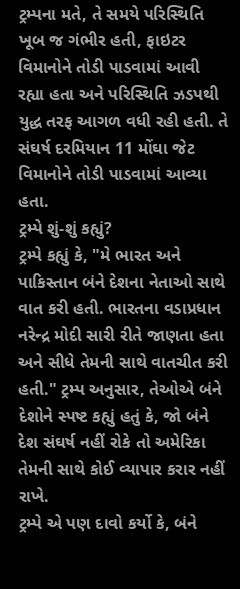ટ્રમ્પના મતે, તે સમયે પરિસ્થિતિ ખૂબ જ ગંભીર હતી, ફાઇટર વિમાનોને તોડી પાડવામાં આવી રહ્યા હતા અને પરિસ્થિતિ ઝડપથી યુદ્ધ તરફ આગળ વધી રહી હતી. તે સંઘર્ષ દરમિયાન 11 મોંઘા જેટ વિમાનોને તોડી પાડવામાં આવ્યા હતા.
ટ્રમ્પે શું-શું કહ્યું?
ટ્રમ્પે કહ્યું કે, "મે ભારત અને પાકિસ્તાન બંને દેશના નેતાઓ સાથે વાત કરી હતી. ભારતના વડાપ્રધાન નરેન્દ્ર મોદી સારી રીતે જાણતા હતા અને સીધે તેમની સાથે વાતચીત કરી હતી." ટ્રમ્પ અનુસાર, તેઓએ બંને દેશોને સ્પષ્ટ કહ્યું હતું કે, જો બંને દેશ સંઘર્ષ નહીં રોકે તો અમેરિકા તેમની સાથે કોઈ વ્યાપાર કરાર નહીં રાખે.
ટ્રમ્પે એ પણ દાવો કર્યો કે, બંને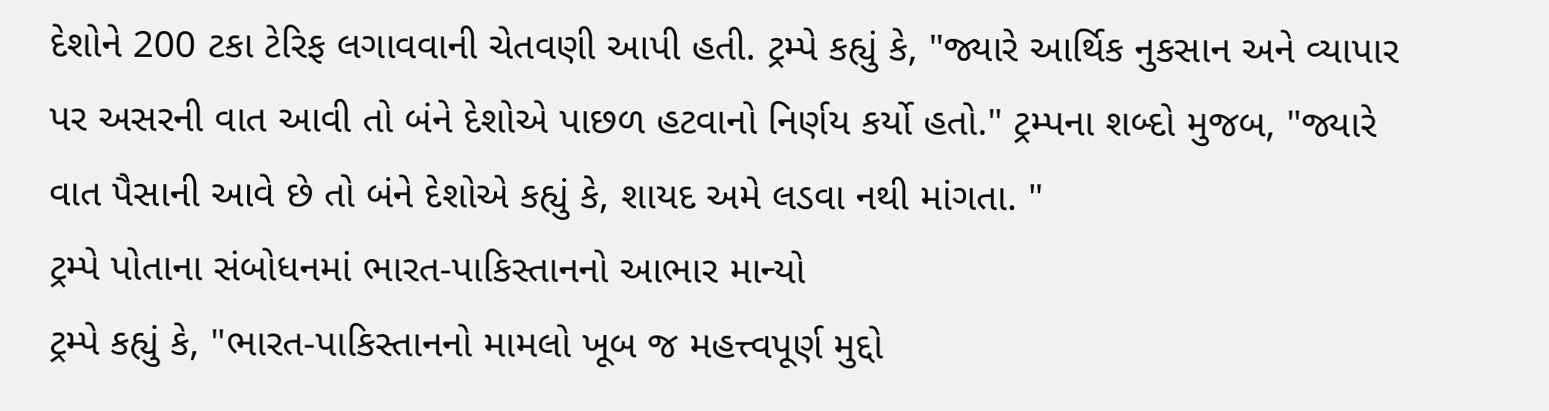દેશોને 200 ટકા ટેરિફ લગાવવાની ચેતવણી આપી હતી. ટ્રમ્પે કહ્યું કે, "જ્યારે આર્થિક નુકસાન અને વ્યાપાર પર અસરની વાત આવી તો બંને દેશોએ પાછળ હટવાનો નિર્ણય કર્યો હતો." ટ્રમ્પના શબ્દો મુજબ, "જ્યારે વાત પૈસાની આવે છે તો બંને દેશોએ કહ્યું કે, શાયદ અમે લડવા નથી માંગતા. "
ટ્રમ્પે પોતાના સંબોધનમાં ભારત-પાકિસ્તાનનો આભાર માન્યો
ટ્રમ્પે કહ્યું કે, "ભારત-પાકિસ્તાનનો મામલો ખૂબ જ મહત્ત્વપૂર્ણ મુદ્દો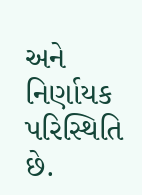અને નિર્ણાયક પરિસ્થિતિ છે.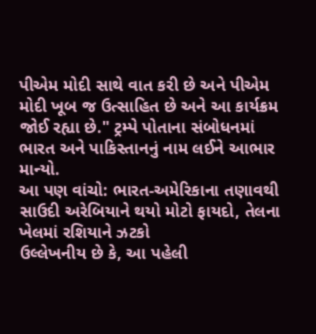પીએમ મોદી સાથે વાત કરી છે અને પીએમ મોદી ખૂબ જ ઉત્સાહિત છે અને આ કાર્યક્રમ જોઈ રહ્યા છે." ટ્રમ્પે પોતાના સંબોધનમાં ભારત અને પાકિસ્તાનનું નામ લઈને આભાર માન્યો.
આ પણ વાંચો: ભારત-અમેરિકાના તણાવથી સાઉદી અરેબિયાને થયો મોટો ફાયદો, તેલના ખેલમાં રશિયાને ઝટકો
ઉલ્લેખનીય છે કે, આ પહેલી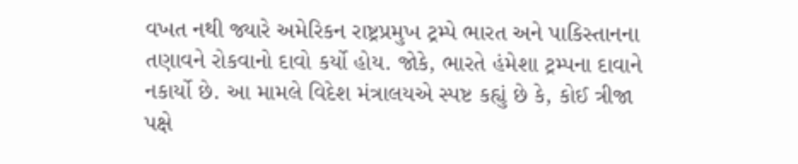વખત નથી જ્યારે અમેરિકન રાષ્ટ્રપ્રમુખ ટ્રમ્પે ભારત અને પાકિસ્તાનના તણાવને રોકવાનો દાવો કર્યો હોય. જોકે, ભારતે હંમેશા ટ્રમ્પના દાવાને નકાર્યો છે. આ મામલે વિદેશ મંત્રાલયએ સ્પષ્ટ કહ્યું છે કે, કોઈ ત્રીજા પક્ષે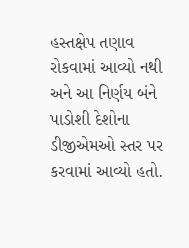હસ્તક્ષેપ તણાવ રોકવામાં આવ્યો નથી અને આ નિર્ણય બંને પાડોશી દેશોના ડીજીએમઓ સ્તર પર કરવામાં આવ્યો હતો.